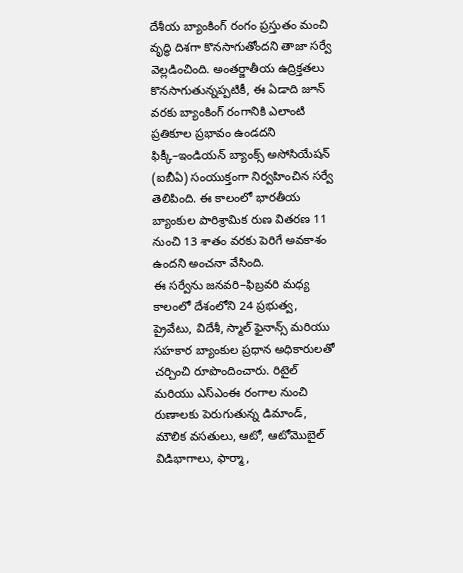దేశీయ బ్యాంకింగ్ రంగం ప్రస్తుతం మంచి వృద్ధి దిశగా కొనసాగుతోందని తాజా సర్వే వెల్లడించింది. అంతర్జాతీయ ఉద్రిక్తతలు కొనసాగుతున్నప్పటికీ, ఈ ఏడాది జూన్ వరకు బ్యాంకింగ్ రంగానికి ఎలాంటి ప్రతికూల ప్రభావం ఉండదని ఫిక్కీ–ఇండియన్ బ్యాంక్స్ అసోసియేషన్ (ఐబీఏ) సంయుక్తంగా నిర్వహించిన సర్వే తెలిపింది. ఈ కాలంలో భారతీయ బ్యాంకుల పారిశ్రామిక రుణ వితరణ 11 నుంచి 13 శాతం వరకు పెరిగే అవకాశం ఉందని అంచనా వేసింది.
ఈ సర్వేను జనవరి–ఫిబ్రవరి మధ్య కాలంలో దేశంలోని 24 ప్రభుత్వ, ప్రైవేటు, విదేశీ, స్మాల్ ఫైనాన్స్ మరియు సహకార బ్యాంకుల ప్రధాన అధికారులతో చర్చించి రూపొందించారు. రిటైల్ మరియు ఎస్ఎంఈ రంగాల నుంచి రుణాలకు పెరుగుతున్న డిమాండ్, మౌలిక వసతులు, ఆటో, ఆటోమొబైల్ విడిభాగాలు, ఫార్మా,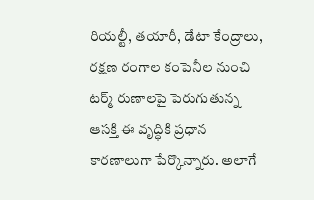రియల్టీ, తయారీ, డేటా కేంద్రాలు, రక్షణ రంగాల కంపెనీల నుంచి టర్మ్ రుణాలపై పెరుగుతున్న ఆసక్తి ఈ వృద్ధికి ప్రధాన కారణాలుగా పేర్కొన్నారు. అలాగే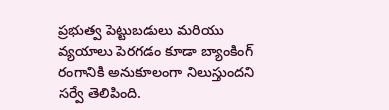ప్రభుత్వ పెట్టుబడులు మరియు వ్యయాలు పెరగడం కూడా బ్యాంకింగ్ రంగానికి అనుకూలంగా నిలుస్తుందని సర్వే తెలిపింది.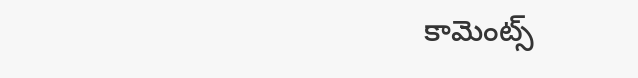కామెంట్స్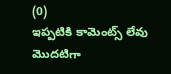(0)
ఇప్పటికి కామెంట్స్ లేవు
మొదటిగా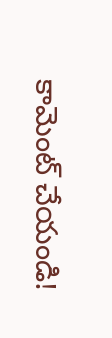కామెంట్ చేయండి!